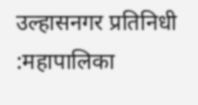उल्हासनगर प्रतिनिधी :महापालिका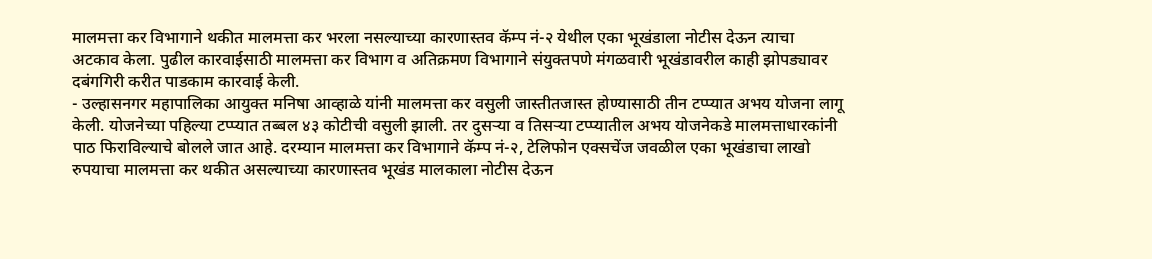मालमत्ता कर विभागाने थकीत मालमत्ता कर भरला नसल्याच्या कारणास्तव कॅम्प नं-२ येथील एका भूखंडाला नोटीस देऊन त्याचा अटकाव केला. पुढील कारवाईसाठी मालमत्ता कर विभाग व अतिक्रमण विभागाने संयुक्तपणे मंगळवारी भूखंडावरील काही झोपड्यावर दबंगगिरी करीत पाडकाम कारवाई केली.
- उल्हासनगर महापालिका आयुक्त मनिषा आव्हाळे यांनी मालमत्ता कर वसुली जास्तीतजास्त होण्यासाठी तीन टप्प्यात अभय योजना लागू केली. योजनेच्या पहिल्या टप्प्यात तब्बल ४३ कोटीची वसुली झाली. तर दुसऱ्या व तिसऱ्या टप्प्यातील अभय योजनेकडे मालमत्ताधारकांनी पाठ फिराविल्याचे बोलले जात आहे. दरम्यान मालमत्ता कर विभागाने कॅम्प नं-२, टेलिफोन एक्सचेंज जवळील एका भूखंडाचा लाखो रुपयाचा मालमत्ता कर थकीत असल्याच्या कारणास्तव भूखंड मालकाला नोटीस देऊन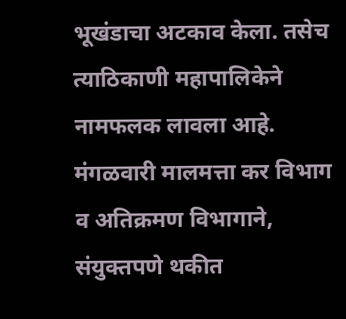भूखंडाचा अटकाव केला. तसेच त्याठिकाणी महापालिकेने नामफलक लावला आहे. मंगळवारी मालमत्ता कर विभाग व अतिक्रमण विभागाने, संयुक्तपणे थकीत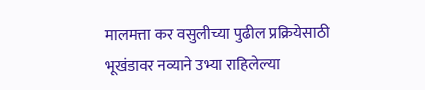मालमत्ता कर वसुलीच्या पुढील प्रक्रियेसाठी भूखंडावर नव्याने उभ्या राहिलेल्या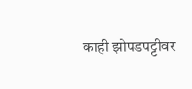काही झोपडपट्टीवर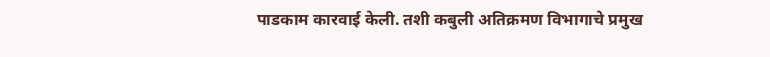पाडकाम कारवाई केली. तशी कबुली अतिक्रमण विभागाचे प्रमुख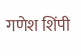गणेश शिंपी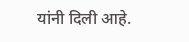यांनी दिली आहे.